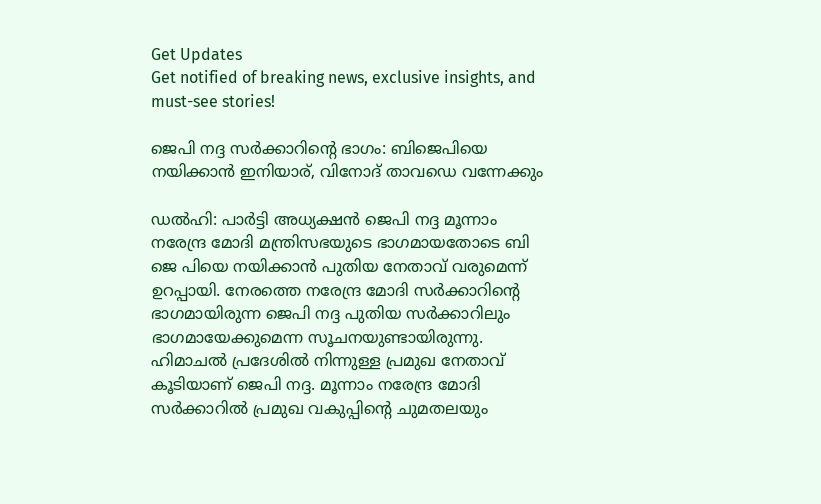Get Updates
Get notified of breaking news, exclusive insights, and must-see stories!

ജെപി നദ്ദ സർക്കാറിന്റെ ഭാഗം: ബിജെപിയെ നയിക്കാന്‍ ഇനിയാര്, വിനോദ് താവഡെ വന്നേക്കും

ഡല്‍ഹി: പാർട്ടി അധ്യക്ഷന്‍ ജെപി നദ്ദ മൂന്നാം നരേന്ദ്ര മോദി മന്ത്രിസഭയുടെ ഭാഗമായതോടെ ബി ജെ പിയെ നയിക്കാന്‍ പുതിയ നേതാവ് വരുമെന്ന് ഉറപ്പായി. നേരത്തെ നരേന്ദ്ര മോദി സർക്കാറിന്റെ ഭാഗമായിരുന്ന ജെപി നദ്ദ പുതിയ സർക്കാറിലും ഭാഗമായേക്കുമെന്ന സൂചനയുണ്ടായിരുന്നു. ഹിമാചല്‍ പ്രദേശില്‍ നിന്നുള്ള പ്രമുഖ നേതാവ് കൂടിയാണ് ജെപി നദ്ദ. മൂന്നാം നരേന്ദ്ര മോദി സർക്കാറില്‍ പ്രമുഖ വകുപ്പിന്റെ ചുമതലയും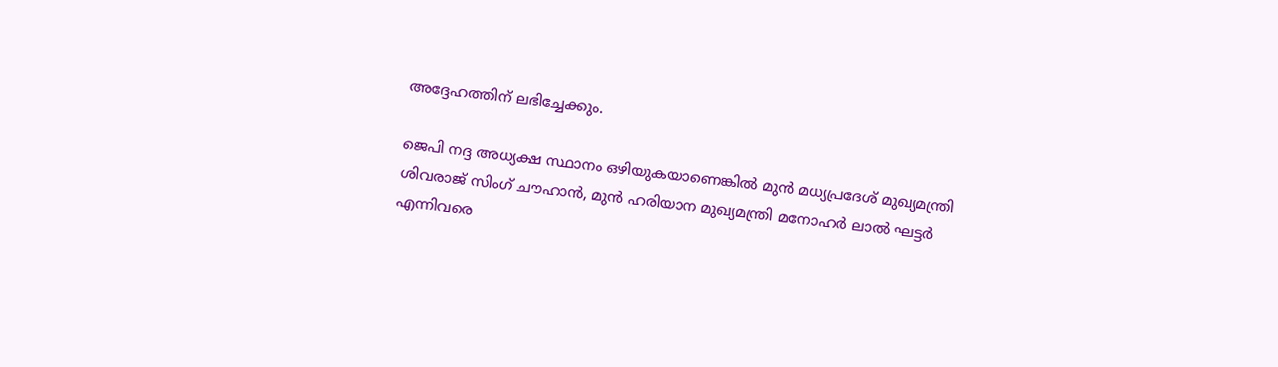അദ്ദേഹത്തിന് ലഭിച്ചേക്കും.

ജെപി നദ്ദ അധ്യക്ഷ സ്ഥാനം ഒഴിയുകയാണെങ്കില്‍ മുന്‍ മധ്യപ്രദേശ് മുഖ്യമന്ത്രി ശിവരാജ് സിംഗ് ചൗഹാൻ, മുന്‍ ഹരിയാന മുഖ്യമന്ത്രി മനോഹർ ലാല്‍ ഘട്ടർ എന്നിവരെ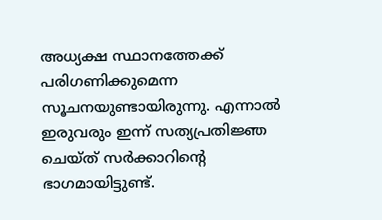അധ്യക്ഷ സ്ഥാനത്തേക്ക് പരിഗണിക്കുമെന്ന സൂചനയുണ്ടായിരുന്നു. എന്നാല്‍ ഇരുവരും ഇന്ന് സത്യപ്രതിജ്ഞ ചെയ്ത് സർക്കാറിന്റെ ഭാഗമായിട്ടുണ്ട്.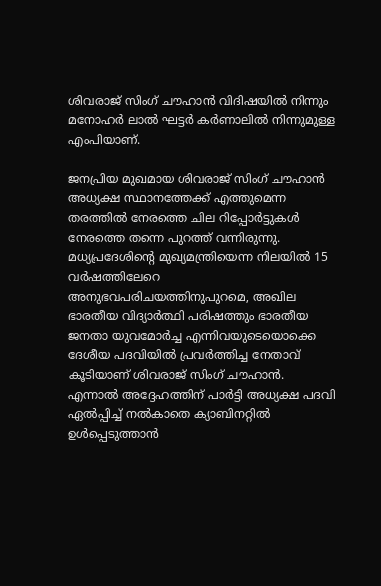ശിവരാജ് സിംഗ് ചൗഹാൻ വിദിഷയില്‍ നിന്നും മനോഹർ ലാല്‍ ഘട്ടർ കർണാലില്‍ നിന്നുമുള്ള എംപിയാണ്.

ജനപ്രിയ മുഖമായ ശിവരാജ് സിംഗ് ചൗഹാന്‍ അധ്യക്ഷ സ്ഥാനത്തേക്ക് എത്തുമെന്ന തരത്തില്‍ നേരത്തെ ചില റിപ്പോർട്ടുകള്‍ നേരത്തെ തന്നെ പുറത്ത് വന്നിരുന്നു. മധ്യപ്രദേശിന്റെ മുഖ്യമന്ത്രിയെന്ന നിലയിൽ 15 വർഷത്തിലേറെ അനുഭവപരിചയത്തിനുപുറമെ, അഖില ഭാരതീയ വിദ്യാർത്ഥി പരിഷത്തും ഭാരതീയ ജനതാ യുവമോർച്ച എന്നിവയുടെയൊക്കെ ദേശീയ പദവിയില്‍ പ്രവർത്തിച്ച നേതാവ് കൂടിയാണ് ശിവരാജ് സിംഗ് ചൗഹാന്‍. എന്നാല്‍ അദ്ദേഹത്തിന് പാർട്ടി അധ്യക്ഷ പദവി ഏല്‍പ്പിച്ച് നല്‍കാതെ ക്യാബിനറ്റില്‍ ഉള്‍പ്പെടുത്താന്‍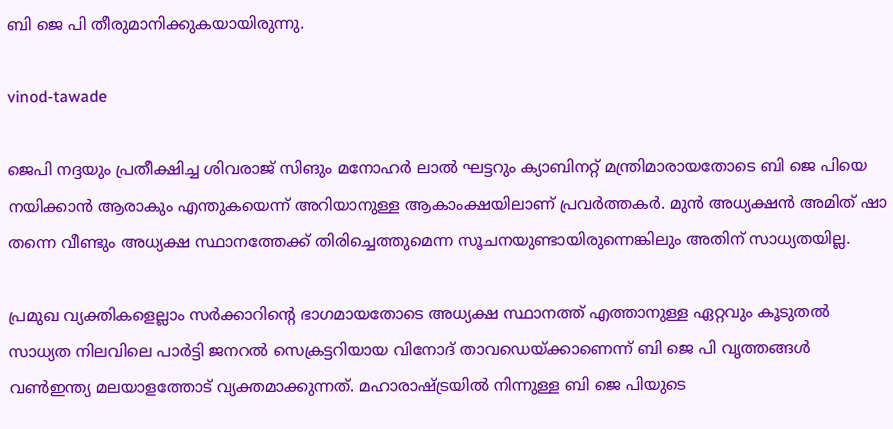ബി ജെ പി തീരുമാനിക്കുകയായിരുന്നു.

vinod-tawade

ജെപി നദ്ദയും പ്രതീക്ഷിച്ച ശിവരാജ് സിങും മനോഹർ ലാല്‍ ഘട്ടറും ക്യാബിനറ്റ് മന്ത്രിമാരായതോടെ ബി ജെ പിയെ നയിക്കാന്‍ ആരാകും എന്തുകയെന്ന് അറിയാനുള്ള ആകാംക്ഷയിലാണ് പ്രവർത്തകർ. മുന്‍ അധ്യക്ഷന്‍ അമിത് ഷാ തന്നെ വീണ്ടും അധ്യക്ഷ സ്ഥാനത്തേക്ക് തിരിച്ചെത്തുമെന്ന സൂചനയുണ്ടായിരുന്നെങ്കിലും അതിന് സാധ്യതയില്ല.

പ്രമുഖ വ്യക്തികളെല്ലാം സർക്കാറിന്റെ ഭാഗമായതോടെ അധ്യക്ഷ സ്ഥാനത്ത് എത്താനുള്ള ഏറ്റവും കൂടുതല്‍ സാധ്യത നിലവിലെ പാർട്ടി ജനറല്‍ സെക്രട്ടറിയായ വിനോദ് താവഡെയ്ക്കാണെന്ന് ബി ജെ പി വൃത്തങ്ങള്‍ വണ്‍ഇന്ത്യ മലയാളത്തോട് വ്യക്തമാക്കുന്നത്. മഹാരാഷ്ട്രയില്‍ നിന്നുള്ള ബി ജെ പിയുടെ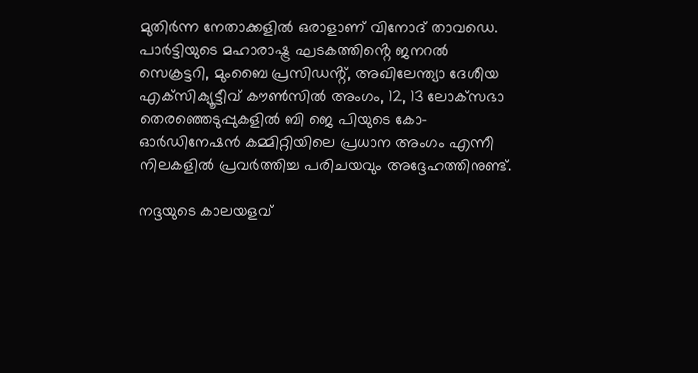മുതിർന്ന നേതാക്കളില്‍ ഒരാളാണ് വിനോദ് താവഡെ. പാർട്ടിയുടെ മഹാരാഷ്ട്ര ഘടകത്തിൻ്റെ ജനറൽ സെക്രട്ടറി, മുംബൈ പ്രസിഡൻ്റ്, അഖിലേന്ത്യാ ദേശീയ എക്‌സിക്യൂട്ടീവ് കൗൺസിൽ അംഗം, 12, 13 ലോക്‌സഭാ തെരഞ്ഞെടുപ്പുകളിൽ ബി ജെ പിയുടെ കോ-ഓർഡിനേഷൻ കമ്മിറ്റിയിലെ പ്രധാന അംഗം എന്നീ നിലകളിൽ പ്രവർത്തിച്ച പരിചയവും അദ്ദേഹത്തിനുണ്ട്.

നദ്ദയുടെ കാലയളവ്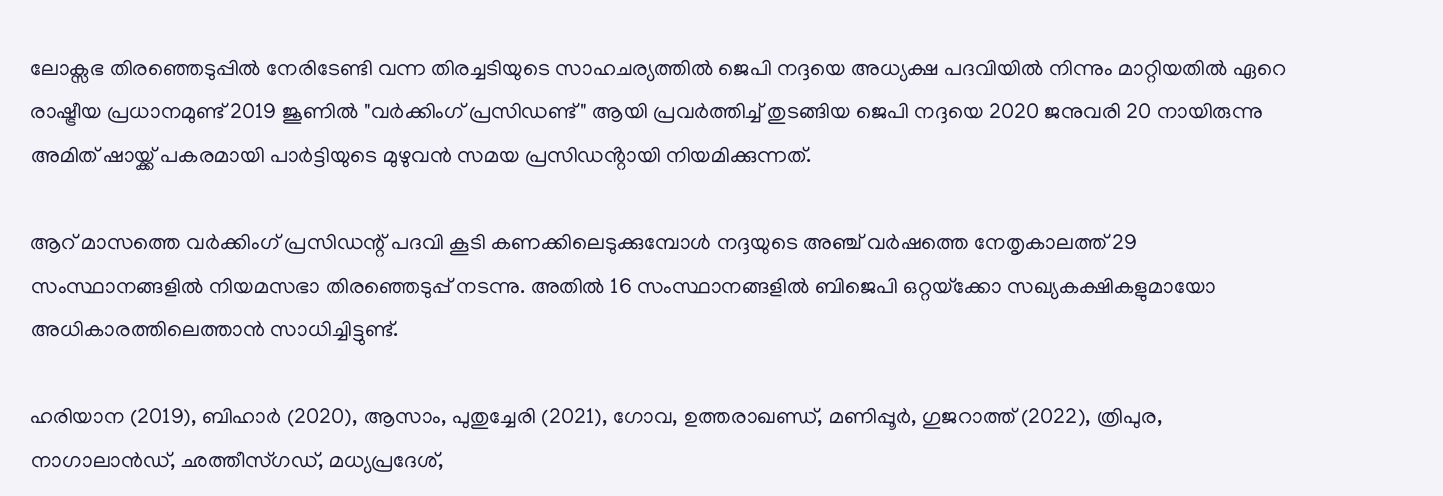ലോക്സഭ തിരഞ്ഞെടുപ്പില്‍ നേരിടേണ്ടി വന്ന തിരച്ചടിയുടെ സാഹചര്യത്തില്‍ ജെപി നദ്ദയെ അധ്യക്ഷ പദവിയില്‍ നിന്നും മാറ്റിയതില്‍ ഏറെ രാഷ്ട്രീയ പ്രധാനമുണ്ട് 2019 ജൂണിൽ "വർക്കിംഗ് പ്രസിഡണ്ട്" ആയി പ്രവർത്തിച്ച് തുടങ്ങിയ ജെപി നദ്ദയെ 2020 ജനുവരി 20 നായിരുന്നു അമിത് ഷായ്ക്ക് പകരമായി പാർട്ടിയുടെ മുഴുവൻ സമയ പ്രസിഡൻ്റായി നിയമിക്കുന്നത്.

ആറ് മാസത്തെ വർക്കിംഗ് പ്രസിഡന്റ് പദവി കൂടി കണക്കിലെടുക്കുമ്പോള്‍ നദ്ദയുടെ അഞ്ച് വർഷത്തെ നേതൃകാലത്ത് 29 സംസ്ഥാനങ്ങളിൽ നിയമസഭാ തിരഞ്ഞെടുപ്പ് നടന്നു. അതിൽ 16 സംസ്ഥാനങ്ങളിൽ ബിജെപി ഒറ്റയ്‌ക്കോ സഖ്യകക്ഷികളുമായോ അധികാരത്തിലെത്താന്‍ സാധിച്ചിട്ടുണ്ട്.

ഹരിയാന (2019), ബിഹാർ (2020), ആസാം, പുതുച്ചേരി (2021), ഗോവ, ഉത്തരാഖണ്ഡ്, മണിപ്പൂർ, ഗുജറാത്ത് (2022), ത്രിപുര, നാഗാലാൻഡ്, ഛത്തീസ്ഗഡ്, മധ്യപ്രദേശ്,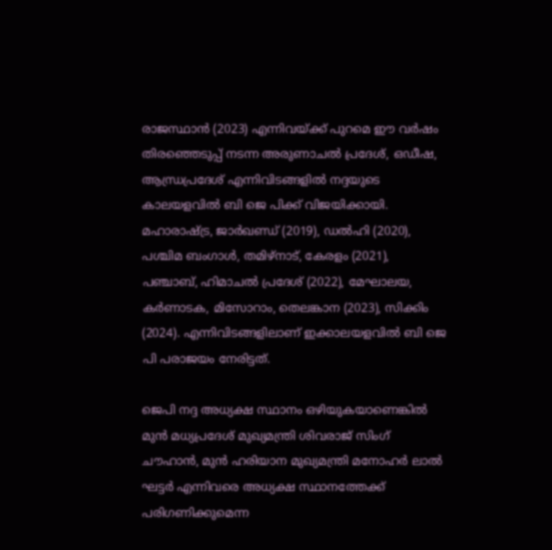രാജസ്ഥാൻ (2023) എന്നിവയ്ക്ക് പുറമെ ഈ വർഷം തിരഞ്ഞെടുപ്പ് നടന്ന അരുണാചൽ പ്രദേശ്, ഒഡീഷ, ആന്ധ്രപ്രദേശ് എന്നിവിടങ്ങളില്‍ നദ്ദയുടെ കാലയളവില്‍ ബി ജെ പിക്ക് വിജയിക്കായി. മഹാരാഷ്ട്ര, ജാർഖണ്ഡ് (2019), ഡൽഹി (2020), പശ്ചിമ ബംഗാൾ, തമിഴ്‌നാട്, കേരളം (2021), പഞ്ചാബ്, ഹിമാചൽ പ്രദേശ് (2022), മേഘാലയ, കർണാടക, മിസോറാം, തെലങ്കാന (2023), സിക്കിം (2024). എന്നിവിടങ്ങളിലാണ് ഇക്കാലയളവില്‍ ബി ജെ പി പരാജയം നേരിട്ടത്.

ജെപി നദ്ദ അധ്യക്ഷ സ്ഥാനം ഒഴിയുകയാണെങ്കില്‍ മുന്‍ മധ്യപ്രദേശ് മുഖ്യമന്ത്രി ശിവരാജ് സിംഗ് ചൗഹാൻ, മുന്‍ ഹരിയാന മുഖ്യമന്ത്രി മനോഹർ ലാല്‍ ഘട്ടർ എന്നിവരെ അധ്യക്ഷ സ്ഥാനത്തേക്ക് പരിഗണിക്കുമെന്ന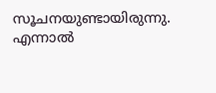സൂചനയുണ്ടായിരുന്നു. എന്നാല്‍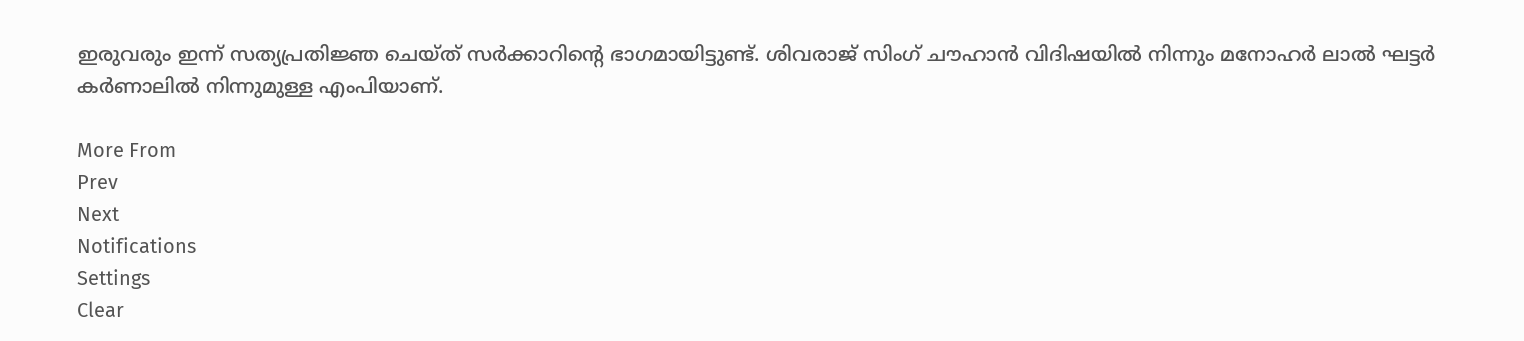ഇരുവരും ഇന്ന് സത്യപ്രതിജ്ഞ ചെയ്ത് സർക്കാറിന്റെ ഭാഗമായിട്ടുണ്ട്. ശിവരാജ് സിംഗ് ചൗഹാൻ വിദിഷയില്‍ നിന്നും മനോഹർ ലാല്‍ ഘട്ടർ കർണാലില്‍ നിന്നുമുള്ള എംപിയാണ്.

More From
Prev
Next
Notifications
Settings
Clear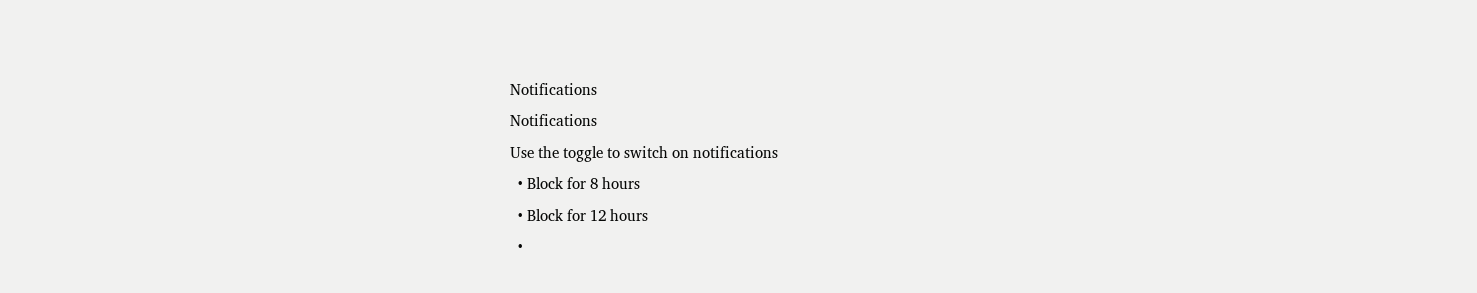Notifications
Notifications
Use the toggle to switch on notifications
  • Block for 8 hours
  • Block for 12 hours
  •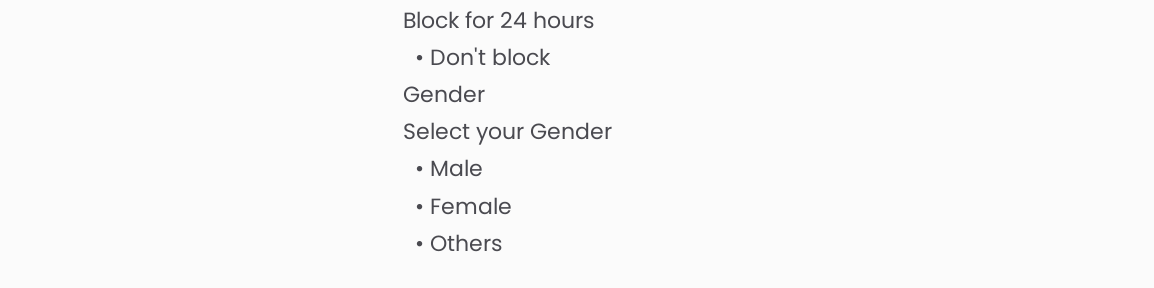Block for 24 hours
  • Don't block
Gender
Select your Gender
  • Male
  • Female
  • Others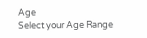Age
Select your Age Range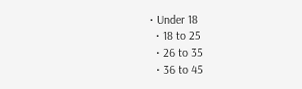• Under 18
  • 18 to 25
  • 26 to 35
  • 36 to 45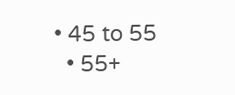• 45 to 55
  • 55+